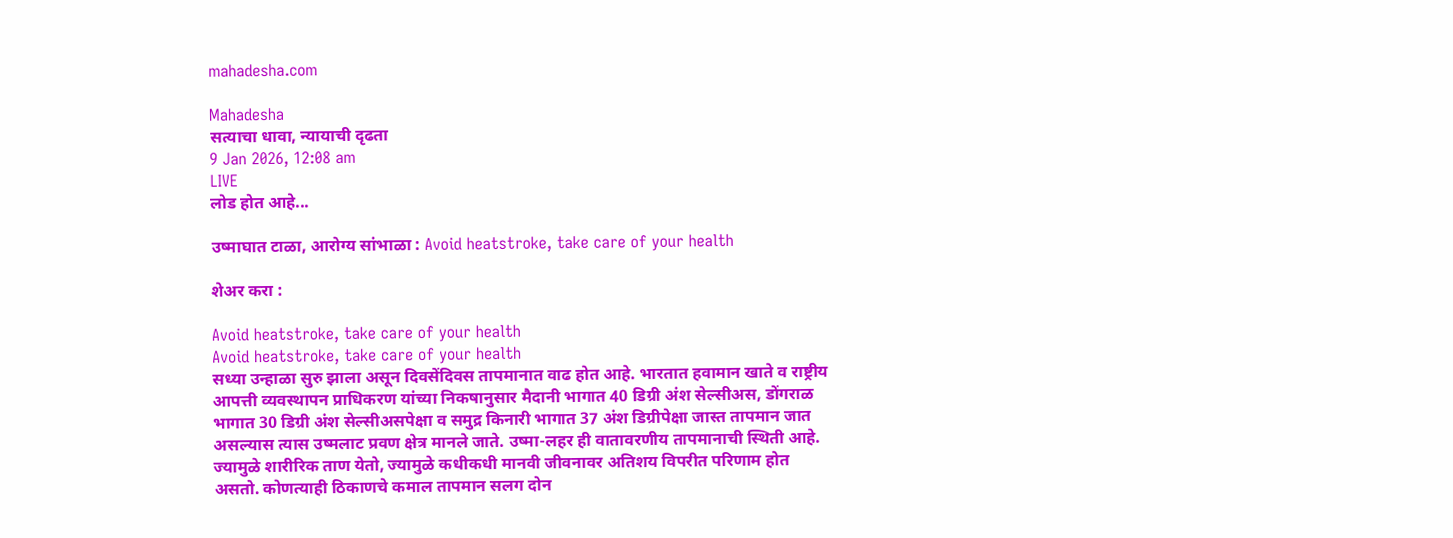mahadesha.com

Mahadesha
सत्याचा धावा, न्यायाची दृढता
9 Jan 2026, 12:08 am
LIVE
लोड होत आहे...

उष्माघात टाळा, आरोग्य सांभाळा : Avoid heatstroke, take care of your health

शेअर करा :

Avoid heatstroke, take care of your health
Avoid heatstroke, take care of your health
सध्या उन्हाळा सुरु झाला असून दिवसेंदिवस तापमानात वाढ होत आहे. भारतात हवामान खाते व राष्ट्रीय आपत्ती व्यवस्थापन प्राधिकरण यांच्या निकषानुसार मैदानी भागात 40 डिग्री अंश सेल्सीअस, डोंगराळ भागात 30 डिग्री अंश सेल्सीअसपेक्षा व समुद्र किनारी भागात 37 अंश डिग्रीपेक्षा जास्त तापमान जात असल्यास त्यास उष्मलाट प्रवण क्षेत्र मानले जाते. उष्मा-लहर ही वातावरणीय तापमानाची स्थिती आहे. ज्यामुळे शारीरिक ताण येतो, ज्यामुळे कधीकधी मानवी जीवनावर अतिशय विपरीत परिणाम होत असतो. कोणत्याही ठिकाणचे कमाल तापमान सलग दोन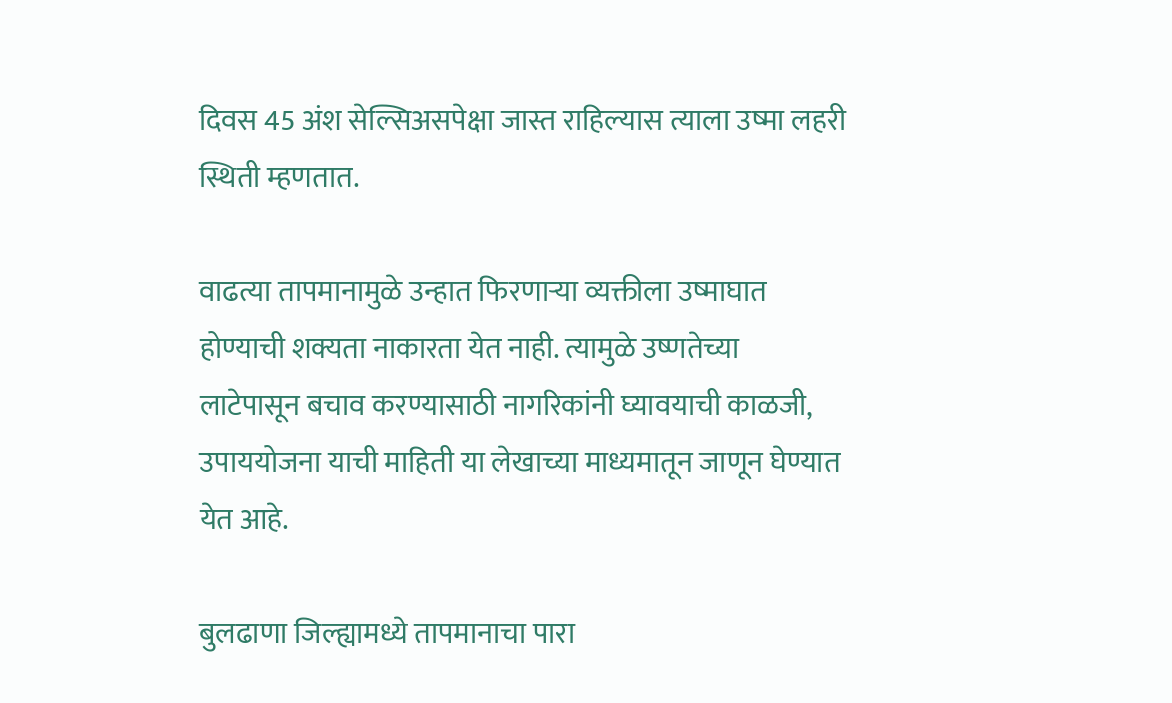दिवस 45 अंश सेल्सिअसपेक्षा जास्त राहिल्यास त्याला उष्मा लहरी स्थिती म्हणतात.

वाढत्या तापमानामुळे उन्हात फिरणाऱ्या व्यक्तीला उष्माघात होण्याची शक्यता नाकारता येत नाही. त्यामुळे उष्णतेच्या लाटेपासून बचाव करण्यासाठी नागरिकांनी घ्यावयाची काळजी, उपाययोजना याची माहिती या लेखाच्या माध्यमातून जाणून घेण्यात येत आहे.

बुलढाणा जिल्ह्यामध्ये तापमानाचा पारा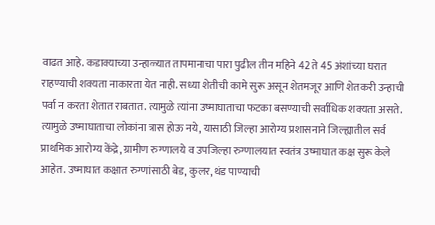वाढत आहे. कडाक्याच्या उन्हाळ्यात तापमानाचा पारा पुढील तीन महिने 42 ते 45 अंशांच्या घरात राहण्याची शक्यता नाकारता येत नाही. सध्या शेतीची कामे सुरू असून शेतमजूर आणि शेतकरी उन्हाची पर्वा न करता शेतात राबतात. त्यामुळे त्यांना उष्माघाताचा फटका बसण्याची सर्वाधिक शक्यता असते. त्यामुळे उष्माघाताचा लोकांना त्रास होऊ नये, यासाठी जिल्हा आरोग्य प्रशासनाने जिल्ह्यातील सर्व प्राथमिक आरोग्य केंद्रे, ग्रामीण रुग्णालये व उपजिल्हा रुग्णालयात स्वतंत्र उष्माघात कक्ष सुरू केले आहेत. उष्माघात कक्षात रुग्णांसाठी बेड, कुलर, थंड पाण्याची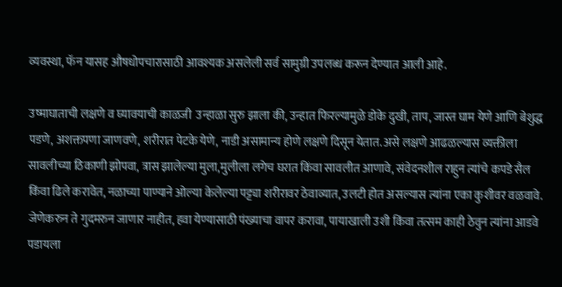व्यवस्था, फॅन यासह औषधोपचारासाठी आवश्यक असलेली सर्व सामुग्री उपलब्ध करून देण्यात आली आहे.

उष्माघाताची लक्षणे व घ्यावयाची काळजी  उन्हाळा सुरु झाला की, उन्हात फिरल्यामुळे डोके दुखी, ताप, जास्त घाम येणे आणि बेशुद्ध पडणे, अशक्तपणा जाणवणे, शरीरात पेटके येणे, नाडी असामान्य होणे लक्षणे दिसून येतात. असे लक्षणे आढळल्यास व्यक्तीला सावलीच्या ठिकाणी झोपवा, त्रास झालेल्या मुला,मुलीला लगेच घरात किंवा सावलीत आणावे, संवेदनशील राहुन त्यांचे कपडे सैल किंवा ढिले करावेत, नळाच्या पाण्याने ओल्या केलेल्या पट्ट्या शरीरावर ठेवाव्यात, उलटी होत असल्यास त्यांना एका कुशीवर वळवावे. जेणेकरुन ते गुदमरुन जाणार नाहीत, हवा येण्यासाठी पंख्याचा वापर करावा, पायाखाली उशी किंवा तत्सम काही ठेवुन त्यांना आडवे पडायला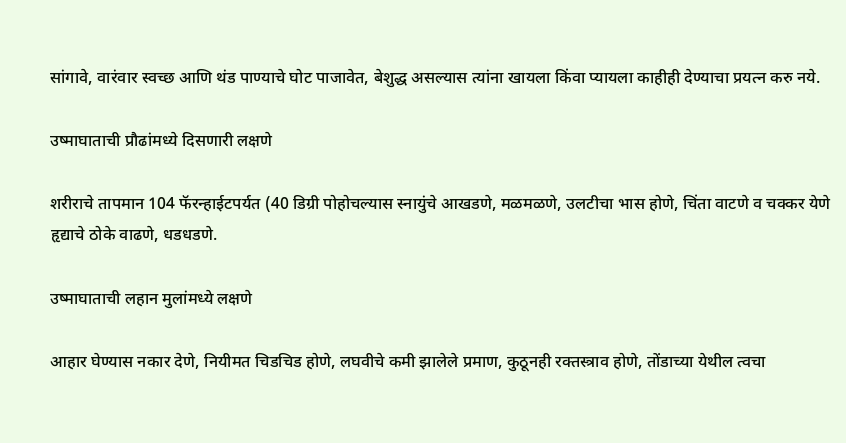सांगावे, वारंवार स्वच्छ आणि थंड पाण्याचे घोट पाजावेत, बेशुद्ध असल्यास त्यांना खायला किंवा प्यायला काहीही देण्याचा प्रयत्न करु नये.

उष्माघाताची प्रौढांमध्ये दिसणारी लक्षणे

शरीराचे तापमान 104 फॅरन्हाईटपर्यत (40 डिग्री पोहोचल्यास स्नायुंचे आखडणे, मळमळणे, उलटीचा भास होणे, चिंता वाटणे व चक्कर येणे हृद्याचे ठोके वाढणे, धडधडणे.

उष्माघाताची लहान मुलांमध्ये लक्षणे

आहार घेण्यास नकार देणे, नियीमत चिडचिड होणे, लघवीचे कमी झालेले प्रमाण, कुठूनही रक्तस्त्राव होणे, तोंडाच्या येथील त्वचा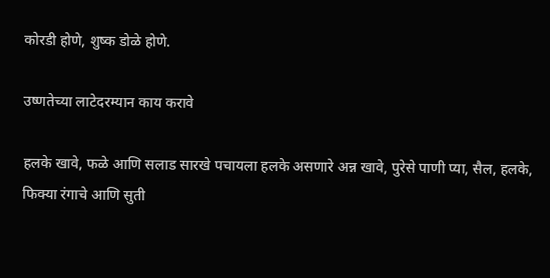कोरडी होणे, शुष्क डोळे होणे.

उष्णतेच्या लाटेदरम्यान काय करावे

हलके खावे, फळे आणि सलाड सारखे पचायला हलके असणारे अन्न खावे, पुरेसे पाणी प्या, सैल, हलके, फिक्या रंगाचे आणि सुती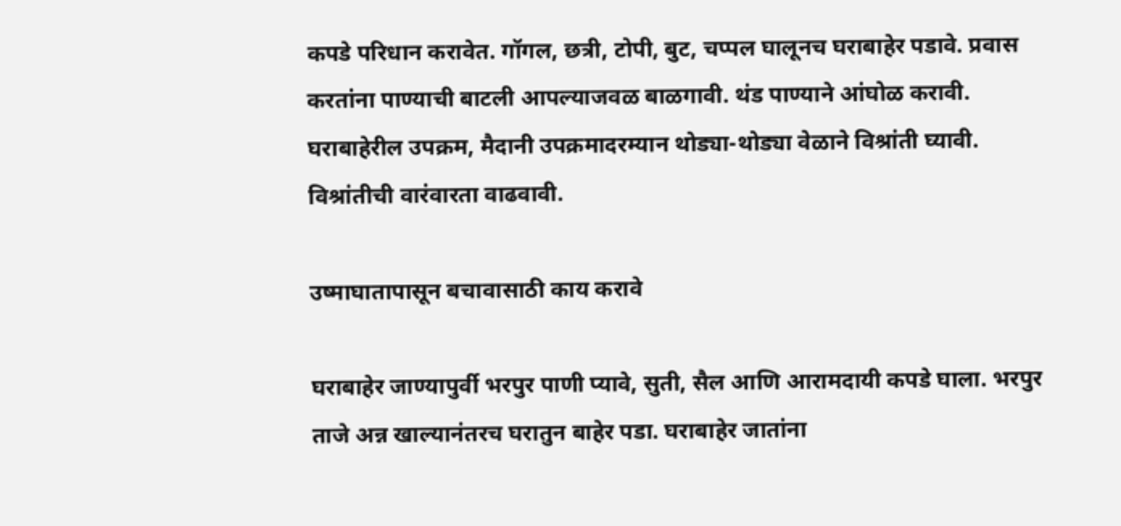कपडे परिधान करावेत. गॉगल, छत्री, टोपी, बुट, चप्पल घालूनच घराबाहेर पडावे. प्रवास करतांना पाण्याची बाटली आपल्याजवळ बाळगावी. थंड पाण्याने आंघोळ करावी. घराबाहेरील उपक्रम, मैदानी उपक्रमादरम्यान थोड्या-थोड्या वेळाने विश्रांती घ्यावी. विश्रांतीची वारंवारता वाढवावी.

उष्माघातापासून बचावासाठी काय करावे

घराबाहेर जाण्यापुर्वी भरपुर पाणी प्यावे, सुती, सैल आणि आरामदायी कपडे घाला. भरपुर ताजे अन्न खाल्यानंतरच घरातुन बाहेर पडा. घराबाहेर जातांना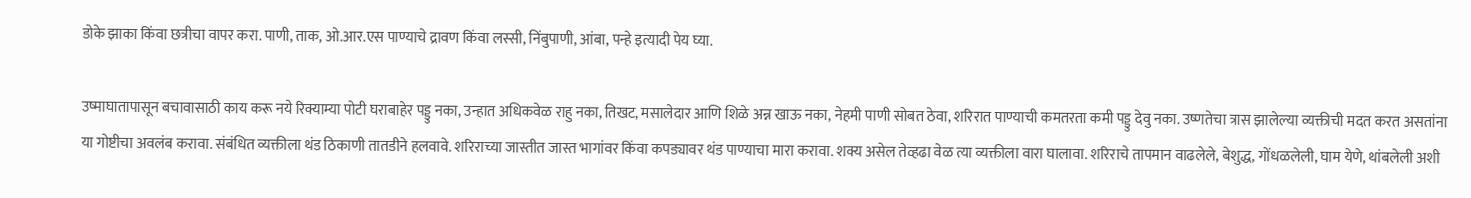डोके झाका किंवा छत्रीचा वापर करा. पाणी, ताक, ओ.आर.एस पाण्याचे द्रावण किंवा लस्सी, निंबुपाणी, आंबा, पन्हे इत्यादी पेय घ्या.

उष्माघातापासून बचावासाठी काय करू नये रिक्याम्या पोटी घराबाहेर पड्डु नका, उन्हात अधिकवेळ राहु नका, तिखट, मसालेदार आणि शिळे अन्न खाऊ नका, नेहमी पाणी सोबत ठेवा, शरिरात पाण्याची कमतरता कमी पड्डु देवु नका. उष्णतेचा त्रास झालेल्या व्यक्तीची मदत करत असतांना या गोष्टीचा अवलंब करावा. संबंधित व्यक्तीला थंड ठिकाणी तातडीने हलवावे. शरिराच्या जास्तीत जास्त भागांवर किंवा कपड्यावर थंड पाण्याचा मारा करावा. शक्य असेल तेव्हढा वेळ त्या व्यक्तीला वारा घालावा. शरिराचे तापमान वाढलेले, बेशुद्ध, गोंधळलेली, घाम येणे, थांबलेली अशी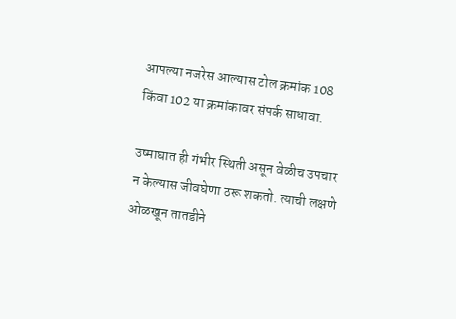आपल्या नजरेस आल्यास टोल क्रमांक 108 किंवा 102 या क्रमांकावर संपर्क साधावा.

उष्माघात ही गंभीर स्थिती असून वेळीच उपचार न केल्यास जीवघेणा ठरू शकतो. त्याची लक्षणे ओळखून तातडीने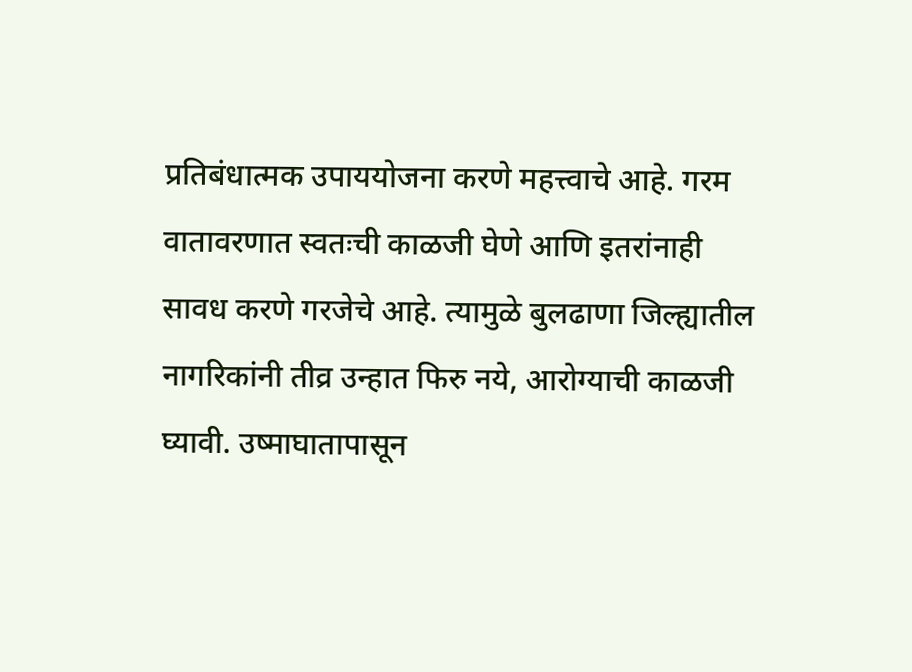प्रतिबंधात्मक उपाययोजना करणे महत्त्वाचे आहे. गरम वातावरणात स्वतःची काळजी घेणे आणि इतरांनाही सावध करणे गरजेचे आहे. त्यामुळे बुलढाणा जिल्ह्यातील नागरिकांनी तीव्र उन्हात फिरु नये, आरोग्याची काळजी घ्यावी. उष्माघातापासून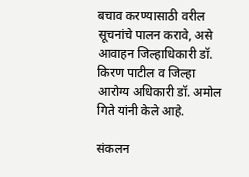बचाव करण्यासाठी वरील सूचनांचे पालन करावे, असे आवाहन जिल्हाधिकारी डॉ. किरण पाटील व जिल्हा आरोग्य अधिकारी डॉ. अमोल गिते यांनी केले आहे.

संकलन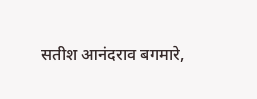सतीश आनंदराव बगमारे,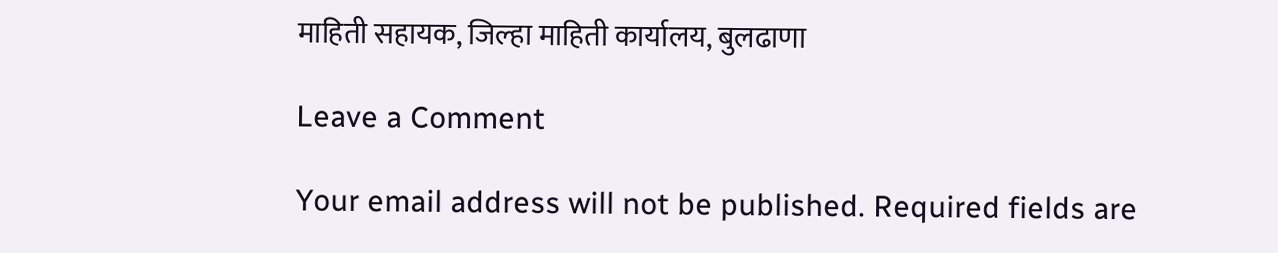माहिती सहायक, जिल्हा माहिती कार्यालय, बुलढाणा

Leave a Comment

Your email address will not be published. Required fields are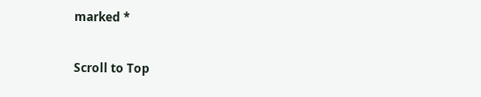marked *

Scroll to Top